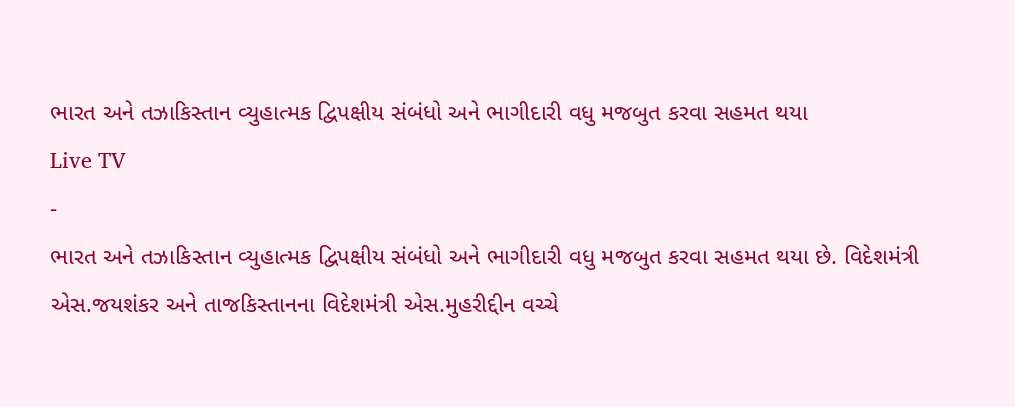ભારત અને તઝાકિસ્તાન વ્યુહાત્મક દ્વિપક્ષીય સંબંધો અને ભાગીદારી વધુ મજબુત કરવા સહમત થયા
Live TV
-
ભારત અને તઝાકિસ્તાન વ્યુહાત્મક દ્વિપક્ષીય સંબંધો અને ભાગીદારી વધુ મજબુત કરવા સહમત થયા છે. વિદેશમંત્રી એસ.જયશંકર અને તાજકિસ્તાનના વિદેશમંત્રી એસ.મુહરીદ્દીન વચ્ચે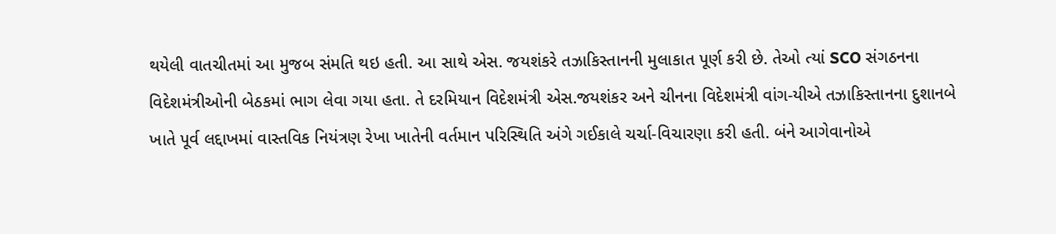થયેલી વાતચીતમાં આ મુજબ સંમતિ થઇ હતી. આ સાથે એસ. જયશંકરે તઝાકિસ્તાનની મુલાકાત પૂર્ણ કરી છે. તેઓ ત્યાં SCO સંગઠનના વિદેશમંત્રીઓની બેઠકમાં ભાગ લેવા ગયા હતા. તે દરમિયાન વિદેશમંત્રી એસ.જયશંકર અને ચીનના વિદેશમંત્રી વાંગ-યીએ તઝાકિસ્તાનના દુશાનબે ખાતે પૂર્વ લદ્દાખમાં વાસ્તવિક નિયંત્રણ રેખા ખાતેની વર્તમાન પરિસ્થિતિ અંગે ગઈકાલે ચર્ચા-વિચારણા કરી હતી. બંને આગેવાનોએ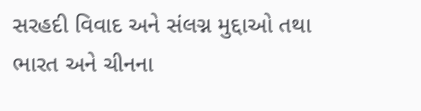સરહદી વિવાદ અને સંલગ્ન મુદ્દાઓ તથા ભારત અને ચીનના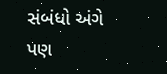સંબંધો અંગે પણ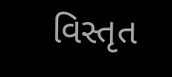વિસ્તૃત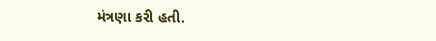મંત્રણા કરી હતી.